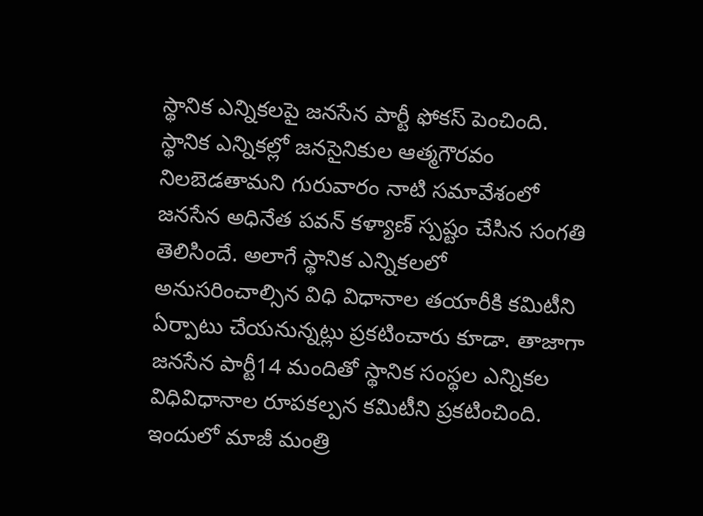స్థానిక ఎన్నికలపై జనసేన పార్టీ ఫోకస్ పెంచింది. స్థానిక ఎన్నికల్లో జనసైనికుల ఆత్మగౌరవం నిలబెడతామని గురువారం నాటి సమావేశంలో జనసేన అధినేత పవన్ కళ్యాణ్ స్పష్టం చేసిన సంగతి తెలిసిందే. అలాగే స్థానిక ఎన్నికలలో అనుసరించాల్సిన విధి విధానాల తయారీకి కమిటీని ఏర్పాటు చేయనున్నట్లు ప్రకటించారు కూడా. తాజాగా జనసేన పార్టీ14 మందితో స్థానిక సంస్థల ఎన్నికల విధివిధానాల రూపకల్పన కమిటీని ప్రకటించింది. ఇందులో మాజీ మంత్రి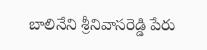బాలినేని శ్రీనివాసరెడ్డి పేరు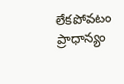లేకపోవటం ప్రాధాన్యం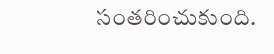సంతరించుకుంది.